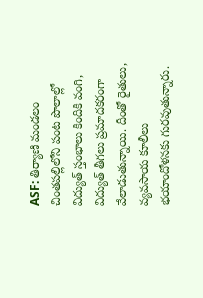ASF: తిర్యాణి మండలం చింతపల్లిలోని పంట పొలాల్లో విద్యుత్ స్తంభాలు కిందికి వంగి, విద్యుత్ తీగలు ప్రమాదకరంగా వేలాడుతున్నాయి. దీంతో రైతులు, వ్యవసాయ కూలీలు భయాందోళనకు గురవుతున్నారు.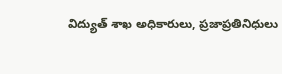విద్యుత్ శాఖ అధికారులు, ప్రజాప్రతినిధులు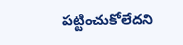పట్టించుకోలేదని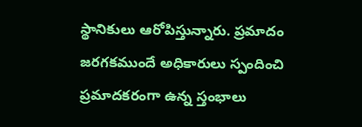స్థానికులు ఆరోపిస్తున్నారు. ప్రమాదం జరగకముందే అధికారులు స్పందించి ప్రమాదకరంగా ఉన్న స్తంభాలు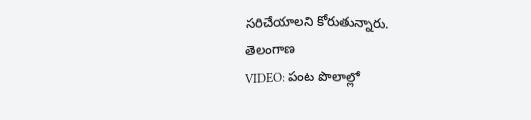సరిచేయాలని కోరుతున్నారు.
తెలంగాణ
VIDEO: పంట పొలాల్లో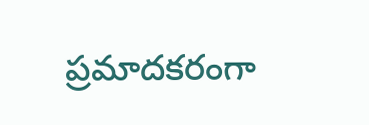ప్రమాదకరంగా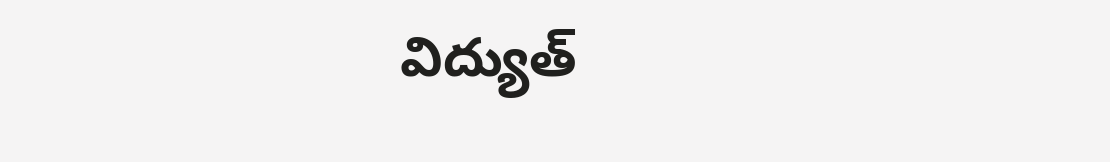విద్యుత్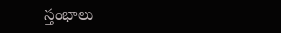స్తంభాలు